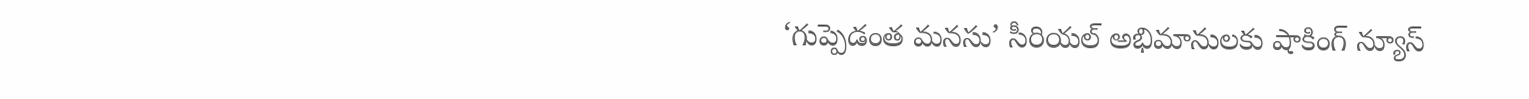‘గుప్పెడంత మనసు’ సీరియల్ అభిమానులకు షాకింగ్ న్యూస్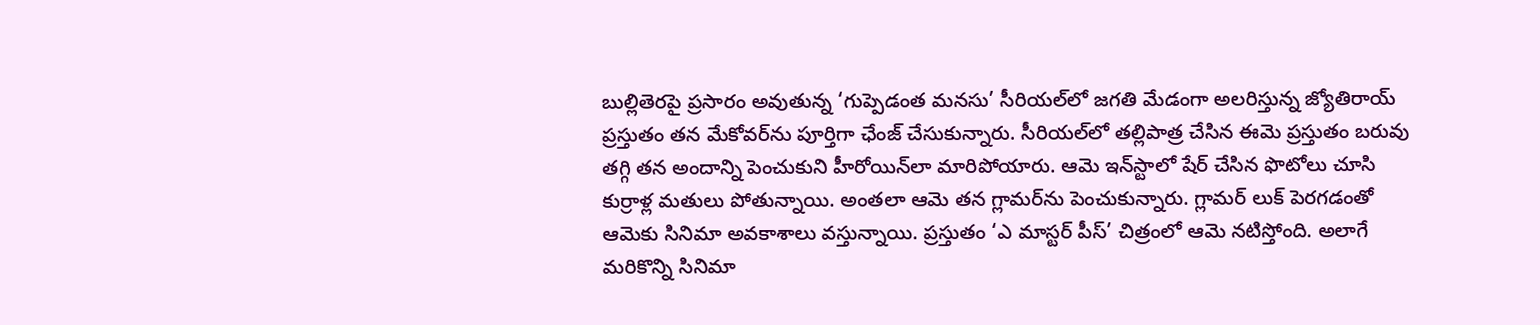బుల్లితెరపై ప్రసారం అవుతున్న ‘గుప్పెడంత మనసు’ సీరియల్‌లో జగతి మేడంగా అలరిస్తున్న జ్యోతిరాయ్ ప్రస్తుతం తన మేకోవర్‌ను పూర్తిగా ఛేంజ్ చేసుకున్నారు. సీరియల్‌లో తల్లిపాత్ర చేసిన ఈమె ప్రస్తుతం బరువు తగ్గి తన అందాన్ని పెంచుకుని హీరోయిన్‌లా మారిపోయారు. ఆమె ఇన్‌స్టాలో షేర్ చేసిన ఫొటోలు చూసి కుర్రాళ్ల మతులు పోతున్నాయి. అంతలా ఆమె తన గ్లామర్‌ను పెంచుకున్నారు. గ్లామర్ లుక్ పెరగడంతో ఆమెకు సినిమా అవకాశాలు వస్తున్నాయి. ప్రస్తుతం ‘ఎ మాస్టర్ పీస్’ చిత్రంలో ఆమె నటిస్తోంది. అలాగే మరికొన్ని సినిమా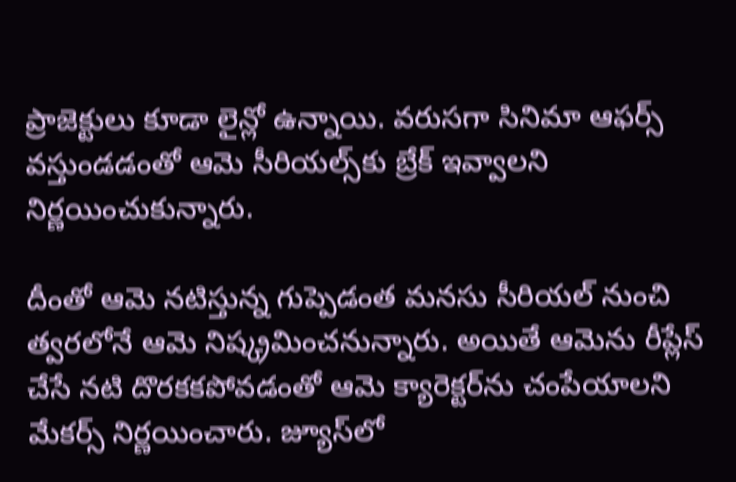ప్రాజెక్టులు కూడా లైన్లో ఉన్నాయి. వరుసగా సినిమా ఆఫర్స్ వస్తుండడంతో ఆమె సీరియల్స్‌కు బ్రేక్ ఇవ్వాలని నిర్ణయించుకున్నారు.

దీంతో ఆమె నటిస్తున్న గుప్పెడంత మనసు సీరియల్‌ నుంచి త్వరలోనే ఆమె నిష్క్రమించనున్నారు. అయితే ఆమెను రీప్లేస్ చేసే నటి దొరకకపోవడంతో ఆమె క్యారెక్టర్‌ను చంపేయాలని మేకర్స్ నిర్ణయించారు. జ్యూస్‌లో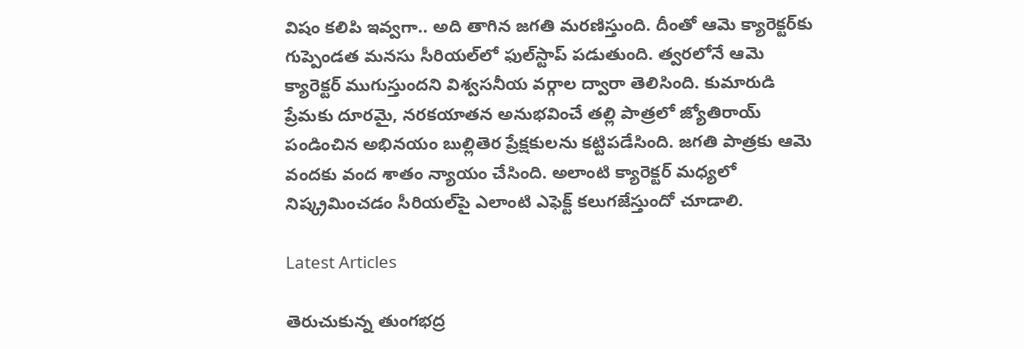విషం కలిపి ఇవ్వగా.. అది తాగిన జగతి మరణిస్తుంది. దీంతో ఆమె క్యారెక్టర్‌కు గుప్పెండత మనసు సీరియల్‌లో ఫుల్‌స్టాప్ పడుతుంది. త్వరలోనే ఆమె క్యారెక్టర్ ముగుస్తుందని విశ్వసనీయ వర్గాల ద్వారా తెలిసింది. కుమారుడి ప్రేమకు దూరమై, నరకయాతన అనుభవించే తల్లి పాత్రలో జ్యోతిరాయ్ పండించిన అభినయం బుల్లితెర ప్రేక్షకులను కట్టిపడేసింది. జగతి పాత్రకు ఆమె వందకు వంద శాతం న్యాయం చేసింది. అలాంటి క్యారెక్టర్‌ మధ్యలో నిష్క్రమించడం సీరియల్‌పై ఎలాంటి ఎఫెక్ట్ కలుగజేస్తుందో చూడాలి.

Latest Articles

తెరుచుకున్న తుంగభద్ర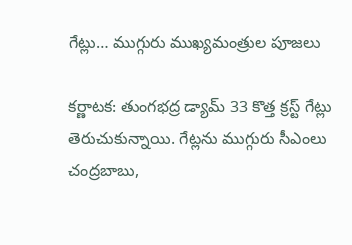గేట్లు… ముగ్గురు ముఖ్యమంత్రుల పూజలు

కర్ణాటక: తుంగభద్ర డ్యామ్‌ 33 కొత్త క్రస్ట్‌ గేట్లు తెరుచుకున్నాయి. గేట్లను ముగ్గురు సీఎంలు చంద్రబాబు,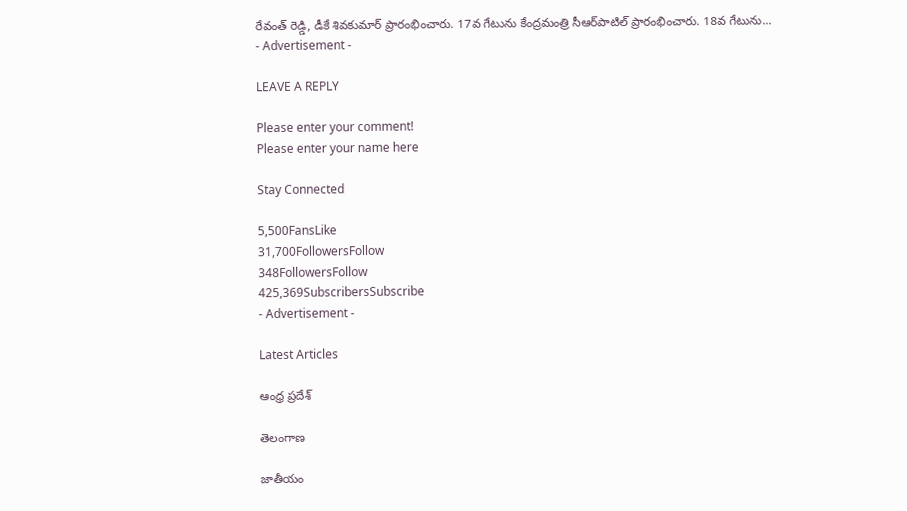రేవంత్ రెడ్డి, డీకే శివకుమార్‌ ప్రారంభించారు. 17వ గేటును కేంద్రమంత్రి సీఆర్‌పాటిల్ ప్రారంభించారు. 18వ గేటును...
- Advertisement -

LEAVE A REPLY

Please enter your comment!
Please enter your name here

Stay Connected

5,500FansLike
31,700FollowersFollow
348FollowersFollow
425,369SubscribersSubscribe
- Advertisement -

Latest Articles

ఆంధ్ర ప్రదేశ్

తెలంగాణ

జాతీయం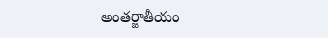అంతర్జాతీయం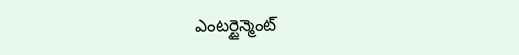ఎంటర్టైన్మెంట్